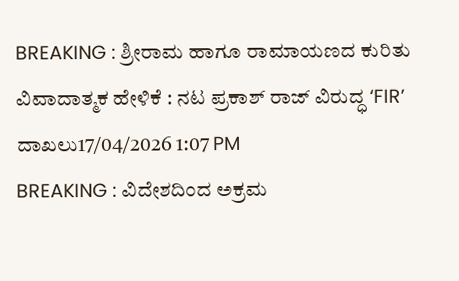BREAKING : ಶ್ರೀರಾಮ ಹಾಗೂ ರಾಮಾಯಣದ ಕುರಿತು ವಿವಾದಾತ್ಮಕ ಹೇಳಿಕೆ : ನಟ ಪ್ರಕಾಶ್ ರಾಜ್ ವಿರುದ್ಧ ‘FIR’ ದಾಖಲು17/04/2026 1:07 PM
BREAKING : ವಿದೇಶದಿಂದ ಅಕ್ರಮ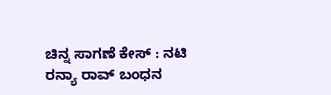ಚಿನ್ನ ಸಾಗಣೆ ಕೇಸ್ : ನಟಿ ರನ್ಯಾ ರಾವ್ ಬಂಧನ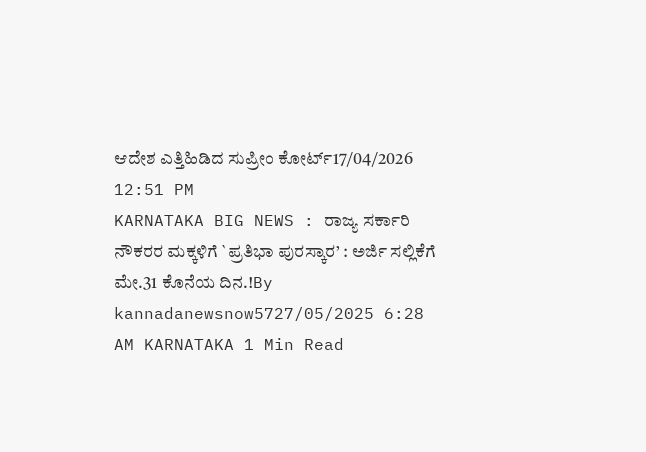ಆದೇಶ ಎತ್ತಿಹಿಡಿದ ಸುಪ್ರೀಂ ಕೋರ್ಟ್17/04/2026 12:51 PM
KARNATAKA BIG NEWS : ರಾಜ್ಯ ಸರ್ಕಾರಿ ನೌಕರರ ಮಕ್ಕಳಿಗೆ `ಪ್ರತಿಭಾ ಪುರಸ್ಕಾರ’ : ಅರ್ಜಿ ಸಲ್ಲಿಕೆಗೆ ಮೇ.31 ಕೊನೆಯ ದಿನ.!By kannadanewsnow5727/05/2025 6:28 AM KARNATAKA 1 Min Read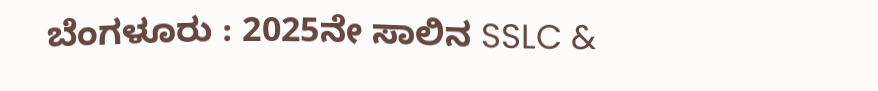ಬೆಂಗಳೂರು : 2025ನೇ ಸಾಲಿನ SSLC &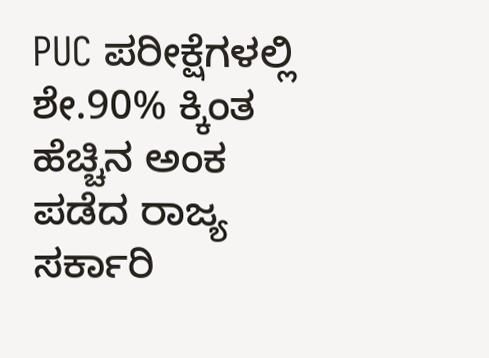PUC ಪರೀಕ್ಷೆಗಳಲ್ಲಿ ಶೇ.90% ಕ್ಕಿಂತ ಹೆಚ್ಚಿನ ಅಂಕ ಪಡೆದ ರಾಜ್ಯ ಸರ್ಕಾರಿ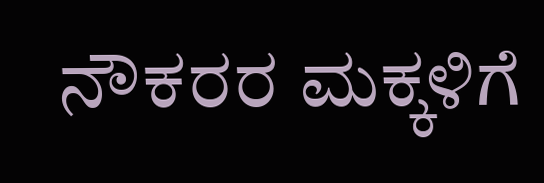ನೌಕರರ ಮಕ್ಕಳಿಗೆ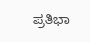ಪ್ರತಿಭಾ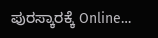ಪುರಸ್ಕಾರಕ್ಕೆ Online…